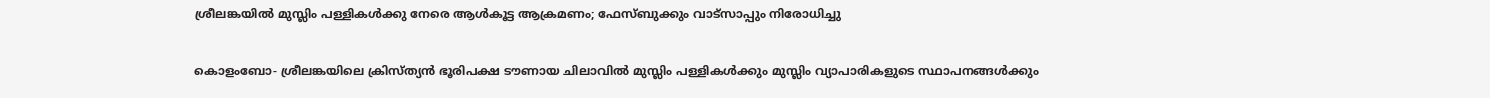ശ്രീലങ്കയില്‍ മുസ്ലിം പള്ളികള്‍ക്കു നേരെ ആള്‍കൂട്ട ആക്രമണം; ഫേസ്ബുക്കും വാട്‌സാപ്പും നിരോധിച്ചു

കൊളംബോ- ശ്രീലങ്കയിലെ ക്രിസ്ത്യന്‍ ഭൂരിപക്ഷ ടൗണായ ചിലാവില്‍ മുസ്ലിം പള്ളികള്‍ക്കും മുസ്ലിം വ്യാപാരികളുടെ സ്ഥാപനങ്ങള്‍ക്കും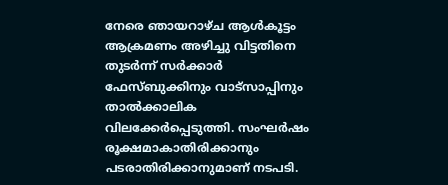നേരെ ഞായറാഴ്ച ആള്‍കൂട്ടം ആക്രമണം അഴിച്ചു വിട്ടതിനെ തുടര്‍ന്ന് സര്‍ക്കാര്‍ ഫേസ്ബുക്കിനും വാട്‌സാപ്പിനും താല്‍ക്കാലിക വിലക്കേര്‍പ്പെടുത്തി. സംഘര്‍ഷം രൂക്ഷമാകാതിരിക്കാനും പടരാതിരിക്കാനുമാണ് നടപടി.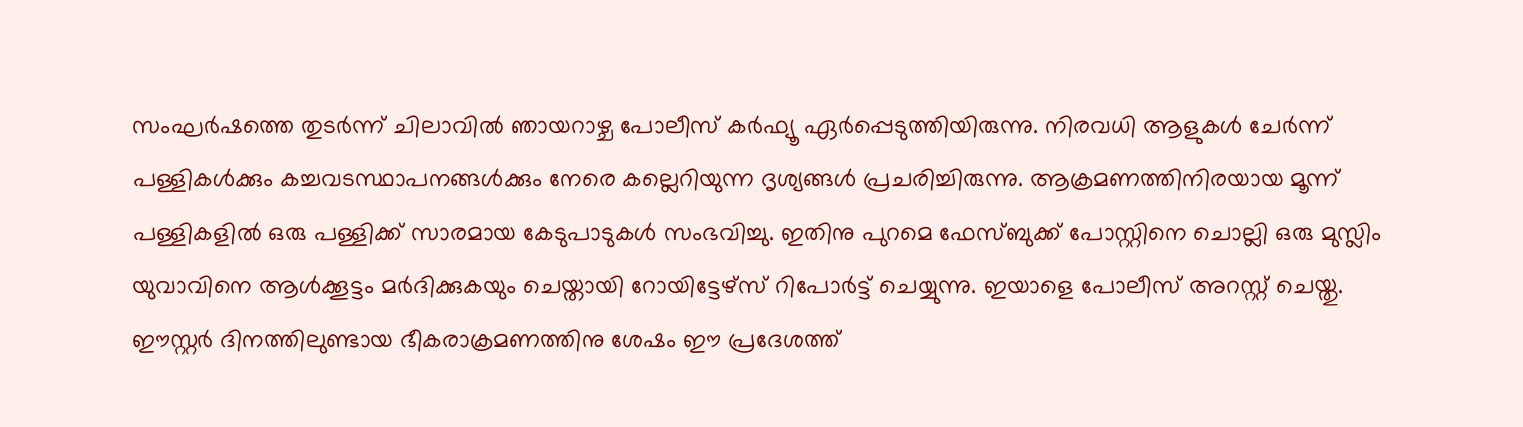സംഘര്‍ഷത്തെ തുടര്‍ന്ന് ചിലാവില്‍ ഞായറാഴ്ച പോലീസ് കര്‍ഫ്യൂ ഏര്‍പ്പെടുത്തിയിരുന്നു. നിരവധി ആളുകള്‍ ചേര്‍ന്ന് പള്ളികള്‍ക്കും കച്ചവടസ്ഥാപനങ്ങള്‍ക്കും നേരെ കല്ലെറിയുന്ന ദൃശ്യങ്ങള്‍ പ്രചരിച്ചിരുന്നു. ആക്രമണത്തിനിരയായ മൂന്ന് പള്ളികളില്‍ ഒരു പള്ളിക്ക് സാരമായ കേടുപാടുകള്‍ സംഭവിച്ചു. ഇതിനു പുറമെ ഫേസ്ബുക്ക് പോസ്റ്റിനെ ചൊല്ലി ഒരു മുസ്ലിം യുവാവിനെ ആള്‍ക്കൂട്ടം മര്‍ദിക്കുകയും ചെയ്തായി റോയിട്ടേഴ്‌സ് റിപോര്‍ട്ട് ചെയ്യുന്നു. ഇയാളെ പോലീസ് അറസ്റ്റ് ചെയ്തു. ഈസ്റ്റര്‍ ദിനത്തിലുണ്ടായ ഭീകരാക്രമണത്തിനു ശേഷം ഈ പ്രദേശത്ത്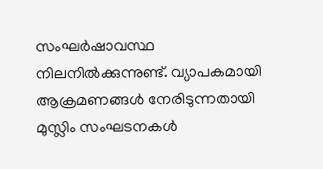സംഘര്‍ഷാവസ്ഥ നിലനില്‍ക്കുന്നുണ്ട്. വ്യാപകമായി ആക്രമണങ്ങള്‍ നേരിടുന്നതായി മുസ്ലിം സംഘടനകള്‍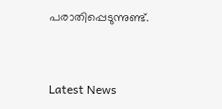പരാതിപ്പെടുന്നുണ്ട്.


Latest News